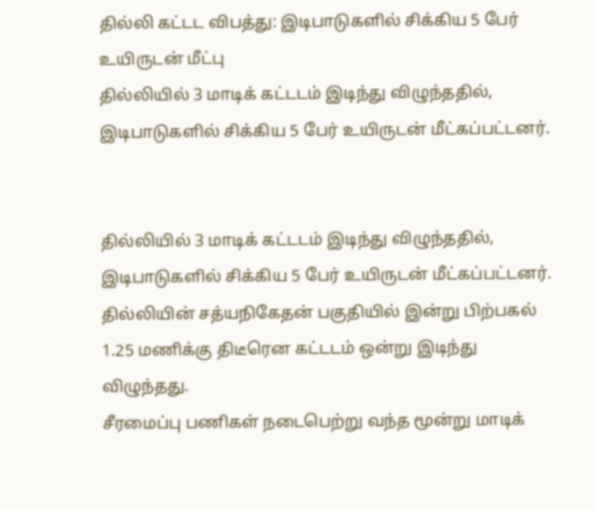தில்லி கட்டட விபத்து: இடிபாடுகளில் சிக்கிய 5 பேர் உயிருடன் மீட்பு
தில்லியில் 3 மாடிக் கட்டடம் இடிந்து விழுந்ததில், இடிபாடுகளில் சிக்கிய 5 பேர் உயிருடன் மீட்கப்பட்டனர்.


தில்லியில் 3 மாடிக் கட்டடம் இடிந்து விழுந்ததில், இடிபாடுகளில் சிக்கிய 5 பேர் உயிருடன் மீட்கப்பட்டனர்.
தில்லியின் சத்யநிகேதன் பகுதியில் இன்று பிற்பகல் 1.25 மணிக்கு திடீரென கட்டடம் ஒன்று இடிந்து விழுந்தது.
சீரமைப்பு பணிகள் நடைபெற்று வந்த மூன்று மாடிக்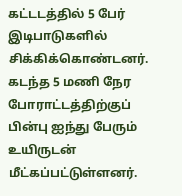கட்டடத்தில் 5 பேர் இடிபாடுகளில் சிக்கிக்கொண்டனர்.
கடந்த 5 மணி நேர போராட்டத்திற்குப் பின்பு ஐந்து பேரும் உயிருடன் மீட்கப்பட்டுள்ளனர்.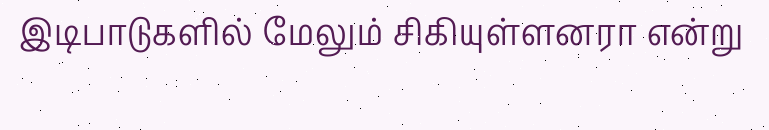இடிபாடுகளில் மேலும் சிகியுள்ளனரா என்று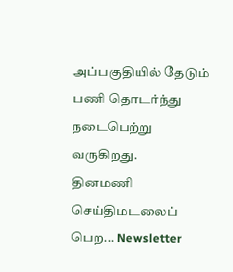அப்பகுதியில் தேடும் பணி தொடர்ந்து நடைபெற்று வருகிறது.
தினமணி செய்திமடலைப் பெற... Newsletter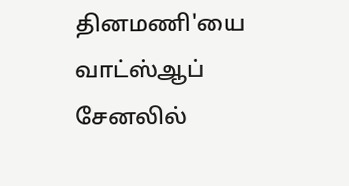தினமணி'யை வாட்ஸ்ஆப் சேனலில்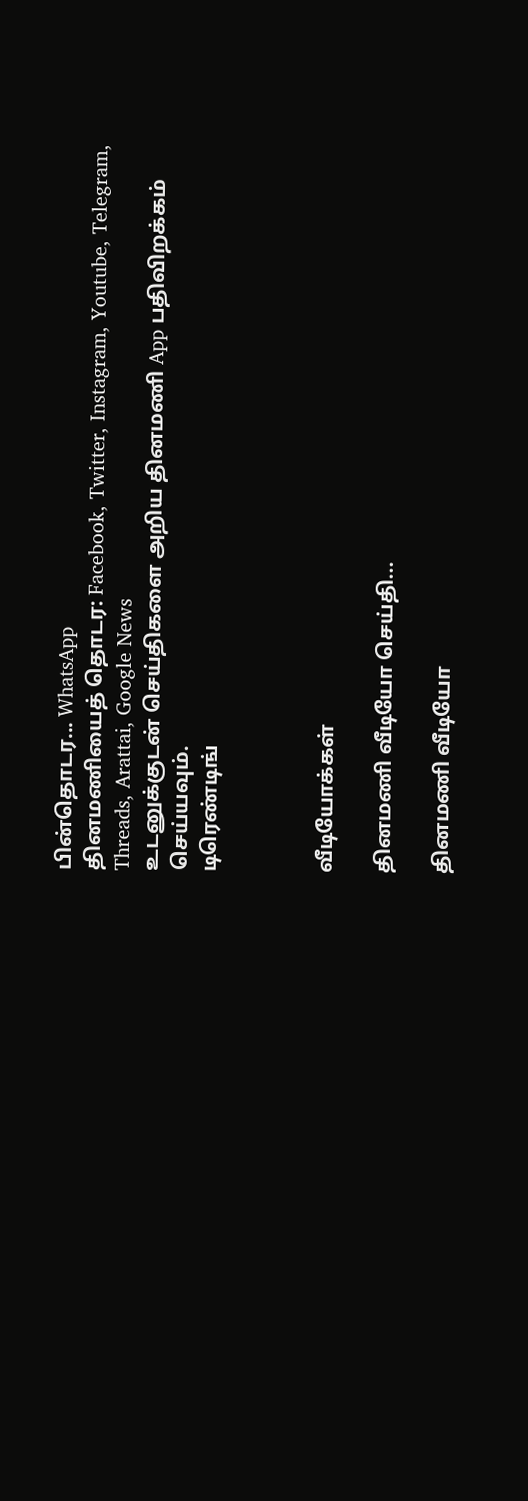பின்தொடர... WhatsApp
தினமணியைத் தொடர: Facebook, Twitter, Instagram, Youtube, Telegram, Threads, Arattai, Google News
உடனுக்குடன் செய்திகளை அறிய தினமணி App பதிவிறக்கம் செய்யவும்.
டிரெண்டிங்



வீடியோக்கள்

தினமணி வீடியோ செய்தி...

தினமணி வீடியோ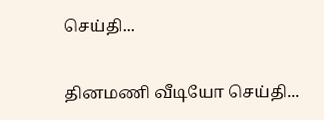செய்தி...

தினமணி வீடியோ செய்தி...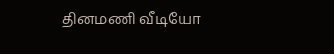தினமணி வீடியோ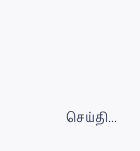செய்தி...